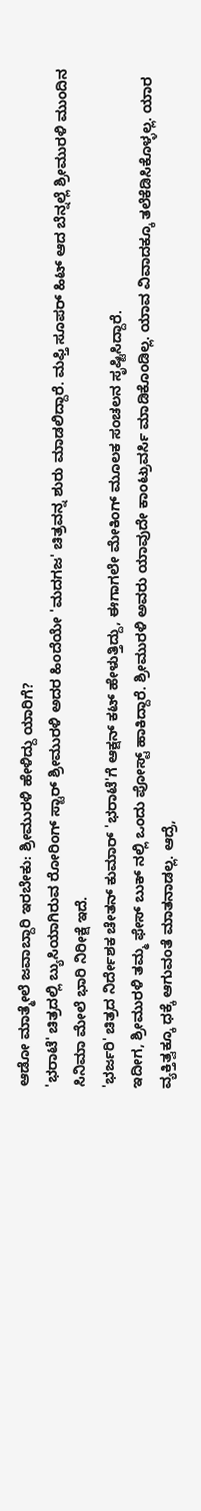ಆಡೋ ಮಾತ್ಮೇಲೆ ಜವಾಬ್ದಾರಿ ಇರಬೇಕು: ಶ್ರೀಮುರಳಿ ಹೇಳಿದ್ದು ಯಾರಿಗೆ?
'ಭರಾಟೆ' ಚಿತ್ರದಲ್ಲಿ ಬ್ಯುಸಿಯಾಗಿರುವ ರೋರಿಂಗ್ ಸ್ಟಾರ್ ಶ್ರೀಮುರಳಿ ಅದರ ಹಿಂದೆಯೇ 'ಮದಗಜ' ಚಿತ್ರವನ್ನ ಶುರು ಮಾಡಲಿದ್ದಾರೆ. ಮಫ್ತಿ ಸೂಪರ್ ಹಿಟ್ ಆದ ಬೆನ್ನಲ್ಲೆ ಶ್ರೀಮುರಳಿ ಮುಂದಿನ ಸಿನಿಮಾ ಮೇಲೆ ಭಾರಿ ನಿರೀಕ್ಷೆ ಇದೆ.
'ಭರ್ಜರಿ' ಚಿತ್ರದ ನಿರ್ದೇಶಕ ಚೇತನ್ ಕುಮಾರ್ 'ಭರಾಟೆ'ಗೆ ಆಕ್ಷನ್ ಕಟ್ ಹೇಳುತ್ತಿದ್ದು, ಈಗಾಗಲೇ ಮೇಕಿಂಗ್ ಮೂಲಕ ಸಂಚಲನ ಸೃಷ್ಟಿಸಿದ್ದಾರೆ.
ಇದೀಗ, ಶ್ರೀಮುರಳಿ ತಮ್ಮ ಫೇಸ್ ಬುಕ್ ನಲ್ಲಿ ಒಂದು ಪೋಸ್ಟ್ ಹಾಕಿದ್ದಾರೆ. ಶ್ರೀಮುರಳಿ ಅವರು ಯಾವುದೇ ಕಾಂಟ್ರುವರ್ಸಿ ಮಾಡಿಕೊಂಡಿಲ್ಲ. ಯಾವ ವಿವಾದಕ್ಕೂ ತಲೆಕೆಡಿಸಿಕೊಳ್ಳಲ್ಲ. ಯಾರ ವ್ಯಕ್ತಿತ್ವಕ್ಕೂ ಧಕ್ಕೆ ಆಗುವಂತೆ ಮಾತನಾಡಲ್ಲ. ಆದ್ರೆ,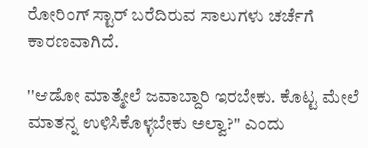ರೋರಿಂಗ್ ಸ್ಟಾರ್ ಬರೆದಿರುವ ಸಾಲುಗಳು ಚರ್ಚೆಗೆ ಕಾರಣವಾಗಿದೆ.

''ಆಡೋ ಮಾತ್ಮೇಲೆ ಜವಾಬ್ದಾರಿ ಇರಬೇಕು. ಕೊಟ್ಟ ಮೇಲೆ ಮಾತನ್ನ ಉಳಿಸಿಕೊಳ್ಳಬೇಕು ಅಲ್ವಾ?'' ಎಂದು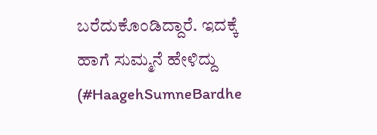ಬರೆದುಕೊಂಡಿದ್ದಾರೆ. ಇದಕ್ಕೆ ಹಾಗೆ ಸುಮ್ಮನೆ ಹೇಳಿದ್ದು (#HaagehSumneBardhe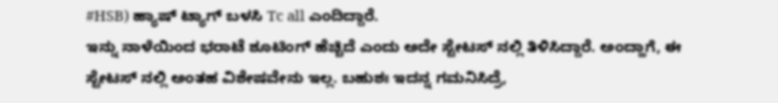#HSB) ಹ್ಯಾಷ್ ಟ್ಯಾಗ್ ಬಳಸಿ Tc all ಎಂದಿದ್ದಾರೆ.
ಇನ್ನು ನಾಳೆಯಿಂದ ಭರಾಟೆ ಶೂಟಿಂಗ್ ಹೆಚ್ಚಿದೆ ಎಂದು ಅದೇ ಸ್ಟೇಟಸ್ ನಲ್ಲಿ ತಿಳಿಸಿದ್ದಾರೆ. ಅಂದ್ಹಾಗೆ, ಈ ಸ್ಟೇಟಸ್ ನಲ್ಲಿ ಅಂತಹ ವಿಶೇಷವೇನು ಇಲ್ಲ. ಬಹುಶಃ ಇದನ್ನ ಗಮನಿಸಿದ್ರೆ,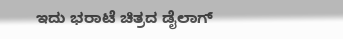ಇದು ಭರಾಟೆ ಚಿತ್ರದ ಡೈಲಾಗ್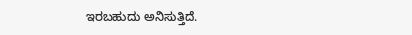ಇರಬಹುದು ಅನಿಸುತ್ತಿದೆ.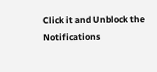Click it and Unblock the Notifications